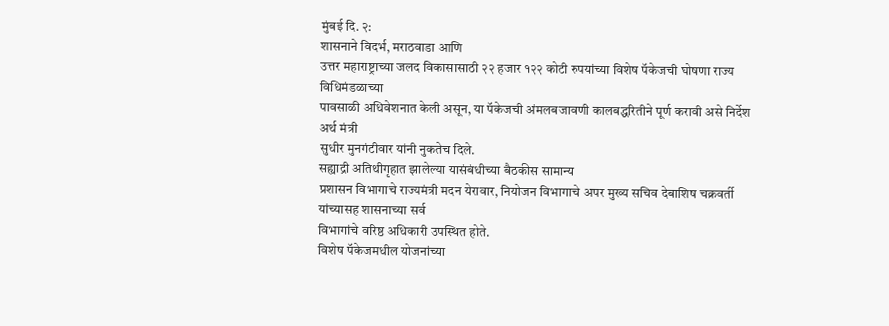मुंबई दि. २:
शासनाने विदर्भ, मराठवाडा आणि
उत्तर महाराष्ट्राच्या जलद विकासासाठी २२ हजार १२२ कोटी रुपयांच्या विशेष पॅकेजची घोषणा राज्य विधिमंडळाच्या
पावसाळी अधिवेशनात केली असून, या पॅकेजची अंमलबजावणी कालबद्धरितीने पूर्ण करावी असे निर्देश अर्थ मंत्री
सुधीर मुनगंटीवार यांनी नुकतेच दिले.
सह्याद्री अतिथीगृहात झालेल्या यासंबंधीच्या बैठकीस सामान्य
प्रशासन विभागाचे राज्यमंत्री मदन येरावार, नियोजन विभागाचे अपर मुख्य सचिव देबाशिष चक्रवर्ती यांच्यासह शासनाच्या सर्व
विभागांचे वरिष्ठ अधिकारी उपस्थित होते.
विशेष पॅकेजमधील योजनांच्या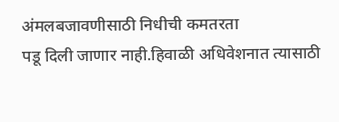अंमलबजावणीसाठी निधीची कमतरता
पडू दिली जाणार नाही.हिवाळी अधिवेशनात त्यासाठी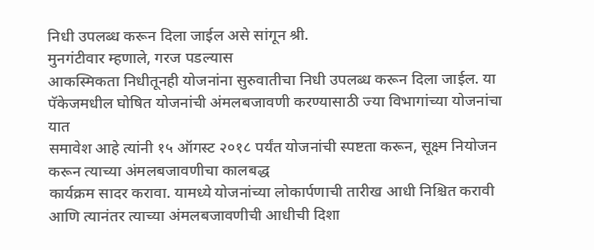निधी उपलब्ध करून दिला जाईल असे सांगून श्री.
मुनगंटीवार म्हणाले, गरज पडल्यास
आकस्मिकता निधीतूनही योजनांना सुरुवातीचा निधी उपलब्ध करून दिला जाईल. या
पॅकेजमधील घोषित योजनांची अंमलबजावणी करण्यासाठी ज्या विभागांच्या योजनांचा यात
समावेश आहे त्यांनी १५ ऑगस्ट २०१८ पर्यंत योजनांची स्पष्टता करून, सूक्ष्म नियोजन करून त्याच्या अंमलबजावणीचा कालबद्ध
कार्यक्रम सादर करावा. यामध्ये योजनांच्या लोकार्पणाची तारीख आधी निश्चित करावी
आणि त्यानंतर त्याच्या अंमलबजावणीची आधीची दिशा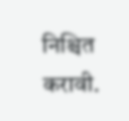निश्चित करावी.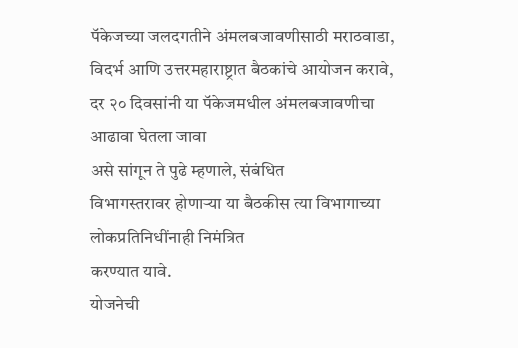पॅकेजच्या जलदगतीने अंमलबजावणीसाठी मराठवाडा, विदर्भ आणि उत्तरमहाराष्ट्रात बैठकांचे आयोजन करावे, दर २० दिवसांनी या पॅकेजमधील अंमलबजावणीचा आढावा घेतला जावा
असे सांगून ते पुढे म्हणाले, संबंधित
विभागस्तरावर होणाऱ्या या बैठकीस त्या विभागाच्या लोकप्रतिनिधींनाही निमंत्रित
करण्यात यावे.
योजनेची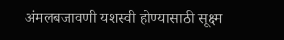अंमलबजावणी यशस्वी होण्यासाठी सूक्ष्म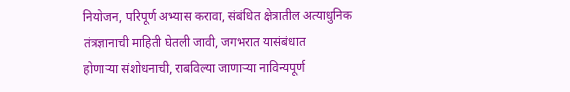नियोजन, परिपूर्ण अभ्यास करावा, संबंधित क्षेत्रातील अत्याधुनिक
तंत्रज्ञानाची माहिती घेतली जावी, जगभरात यासंबंधात
होणाऱ्या संशोधनाची, राबविल्या जाणाऱ्या नाविन्यपूर्ण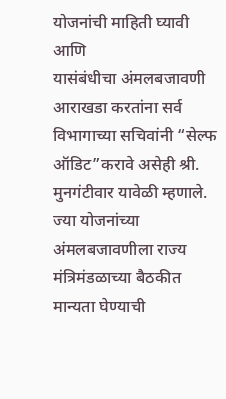योजनांची माहिती घ्यावी आणि
यासंबंधीचा अंमलबजावणी आराखडा करतांना सर्व विभागाच्या सचिवांनी “सेल्फ ऑडिट”करावे असेही श्री. मुनगंटीवार यावेळी म्हणाले. ज्या योजनांच्या अंमलबजावणीला राज्य
मंत्रिमंडळाच्या बैठकीत मान्यता घेण्याची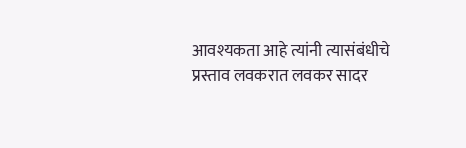आवश्यकता आहे त्यांनी त्यासंबंधीचे
प्रस्ताव लवकरात लवकर सादर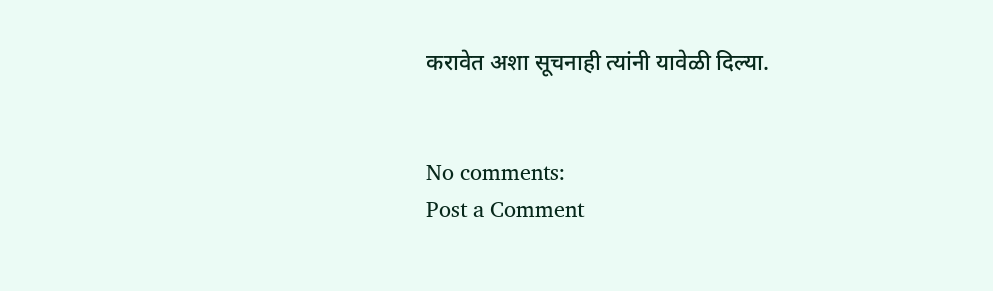करावेत अशा सूचनाही त्यांनी यावेळी दिल्या.


No comments:
Post a Comment